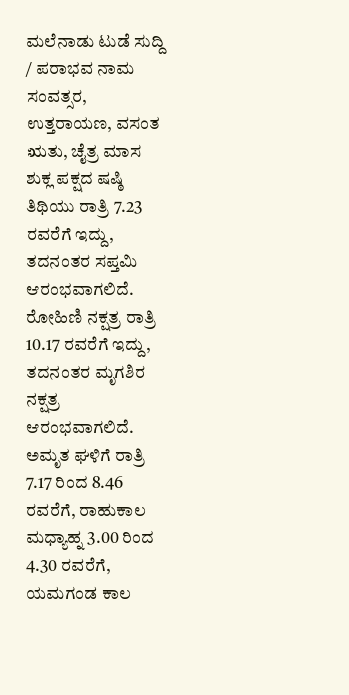ಮಲೆನಾಡು ಟುಡೆ ಸುದ್ದಿ / ಪರಾಭವ ನಾಮ ಸಂವತ್ಸರ, ಉತ್ತರಾಯಣ, ವಸಂತ ಋತು, ಚೈತ್ರ ಮಾಸ ಶುಕ್ಲ ಪಕ್ಷದ ಷಷ್ಠಿ ತಿಥಿಯು ರಾತ್ರಿ 7.23 ರವರೆಗೆ ಇದ್ದು, ತದನಂತರ ಸಪ್ತಮಿ ಆರಂಭವಾಗಲಿದೆ. ರೋಹಿಣಿ ನಕ್ಷತ್ರ ರಾತ್ರಿ 10.17 ರವರೆಗೆ ಇದ್ದು, ತದನಂತರ ಮೃಗಶಿರ ನಕ್ಷತ್ರ ಆರಂಭವಾಗಲಿದೆ. ಅಮೃತ ಘಳಿಗೆ ರಾತ್ರಿ 7.17 ರಿಂದ 8.46 ರವರೆಗೆ, ರಾಹುಕಾಲ ಮಧ್ಯಾಹ್ನ 3.00 ರಿಂದ 4.30 ರವರೆಗೆ, ಯಮಗಂಡ ಕಾಲ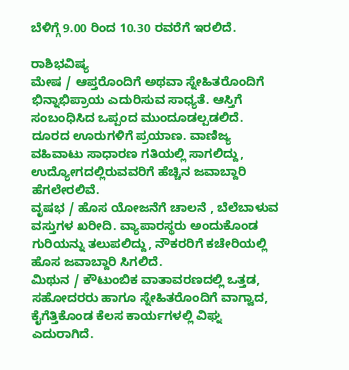ಬೆಳಿಗ್ಗೆ 9.00 ರಿಂದ 10.30 ರವರೆಗೆ ಇರಲಿದೆ.

ರಾಶಿಭವಿಷ್ಯ
ಮೇಷ / ಆಪ್ತರೊಂದಿಗೆ ಅಥವಾ ಸ್ನೇಹಿತರೊಂದಿಗೆ ಭಿನ್ನಾಭಿಪ್ರಾಯ ಎದುರಿಸುವ ಸಾಧ್ಯತೆ. ಆಸ್ತಿಗೆ ಸಂಬಂಧಿಸಿದ ಒಪ್ಪಂದ ಮುಂದೂಡಲ್ಪಡಲಿದೆ. ದೂರದ ಊರುಗಳಿಗೆ ಪ್ರಯಾಣ. ವಾಣಿಜ್ಯ ವಹಿವಾಟು ಸಾಧಾರಣ ಗತಿಯಲ್ಲಿ ಸಾಗಲಿದ್ದು, ಉದ್ಯೋಗದಲ್ಲಿರುವವರಿಗೆ ಹೆಚ್ಚಿನ ಜವಾಬ್ದಾರಿ ಹೆಗಲೇರಲಿವೆ.
ವೃಷಭ / ಹೊಸ ಯೋಜನೆಗೆ ಚಾಲನೆ , ಬೆಲೆಬಾಳುವ ವಸ್ತುಗಳ ಖರೀದಿ. ವ್ಯಾಪಾರಸ್ಥರು ಅಂದುಕೊಂಡ ಗುರಿಯನ್ನು ತಲುಪಲಿದ್ದು, ನೌಕರರಿಗೆ ಕಚೇರಿಯಲ್ಲಿ ಹೊಸ ಜವಾಬ್ದಾರಿ ಸಿಗಲಿದೆ.
ಮಿಥುನ / ಕೌಟುಂಬಿಕ ವಾತಾವರಣದಲ್ಲಿ ಒತ್ತಡ, ಸಹೋದರರು ಹಾಗೂ ಸ್ನೇಹಿತರೊಂದಿಗೆ ವಾಗ್ವಾದ, ಕೈಗೆತ್ತಿಕೊಂಡ ಕೆಲಸ ಕಾರ್ಯಗಳಲ್ಲಿ ವಿಘ್ನ ಎದುರಾಗಿದೆ.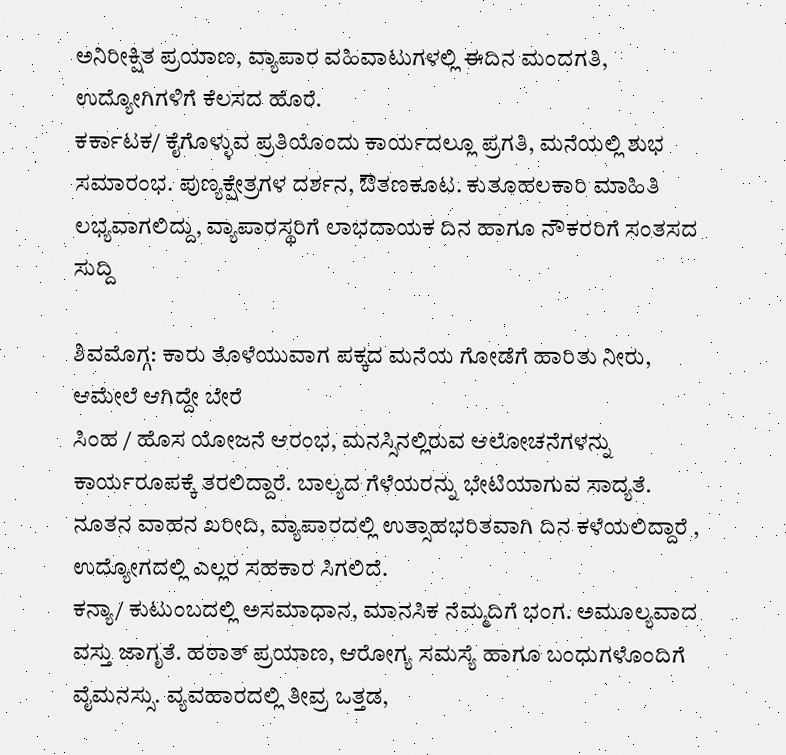ಅನಿರೀಕ್ಷಿತ ಪ್ರಯಾಣ, ವ್ಯಾಪಾರ ವಹಿವಾಟುಗಳಲ್ಲಿ ಈದಿನ ಮಂದಗತಿ, ಉದ್ಯೋಗಿಗಳಿಗೆ ಕೆಲಸದ ಹೊರೆ.
ಕರ್ಕಾಟಕ/ ಕೈಗೊಳ್ಳುವ ಪ್ರತಿಯೊಂದು ಕಾರ್ಯದಲ್ಲೂ ಪ್ರಗತಿ, ಮನೆಯಲ್ಲಿ ಶುಭ ಸಮಾರಂಭ. ಪುಣ್ಯಕ್ಷೇತ್ರಗಳ ದರ್ಶನ, ಔತಣಕೂಟ. ಕುತೂಹಲಕಾರಿ ಮಾಹಿತಿ ಲಭ್ಯವಾಗಲಿದ್ದು, ವ್ಯಾಪಾರಸ್ಥರಿಗೆ ಲಾಭದಾಯಕ ದಿನ ಹಾಗೂ ನೌಕರರಿಗೆ ಸಂತಸದ ಸುದ್ದಿ

ಶಿವಮೊಗ್ಗ: ಕಾರು ತೊಳೆಯುವಾಗ ಪಕ್ಕದ ಮನೆಯ ಗೋಡೆಗೆ ಹಾರಿತು ನೀರು, ಆಮೇಲೆ ಆಗಿದ್ದೇ ಬೇರೆ
ಸಿಂಹ / ಹೊಸ ಯೋಜನೆ ಆರಂಭ, ಮನಸ್ಸಿನಲ್ಲಿರುವ ಆಲೋಚನೆಗಳನ್ನು ಕಾರ್ಯರೂಪಕ್ಕೆ ತರಲಿದ್ದಾರೆ. ಬಾಲ್ಯದ ಗೆಳೆಯರನ್ನು ಭೇಟಿಯಾಗುವ ಸಾದ್ಯತೆ. ನೂತನ ವಾಹನ ಖರೀದಿ, ವ್ಯಾಪಾರದಲ್ಲಿ ಉತ್ಸಾಹಭರಿತವಾಗಿ ದಿನ ಕಳೆಯಲಿದ್ದಾರೆ , ಉದ್ಯೋಗದಲ್ಲಿ ಎಲ್ಲರ ಸಹಕಾರ ಸಿಗಲಿದೆ.
ಕನ್ಯಾ/ ಕುಟುಂಬದಲ್ಲಿ ಅಸಮಾಧಾನ, ಮಾನಸಿಕ ನೆಮ್ಮದಿಗೆ ಭಂಗ. ಅಮೂಲ್ಯವಾದ ವಸ್ತು ಜಾಗೃತೆ. ಹಠಾತ್ ಪ್ರಯಾಣ, ಆರೋಗ್ಯ ಸಮಸ್ಯೆ ಹಾಗೂ ಬಂಧುಗಳೊಂದಿಗೆ ವೈಮನಸ್ಸು. ವ್ಯವಹಾರದಲ್ಲಿ ತೀವ್ರ ಒತ್ತಡ,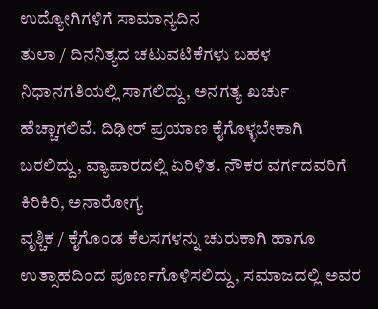ಉದ್ಯೋಗಿಗಳಿಗೆ ಸಾಮಾನ್ಯದಿನ
ತುಲಾ / ದಿನನಿತ್ಯದ ಚಟುವಟಿಕೆಗಳು ಬಹಳ ನಿಧಾನಗತಿಯಲ್ಲಿ ಸಾಗಲಿದ್ದು, ಅನಗತ್ಯ ಖರ್ಚು ಹೆಚ್ಚಾಗಲಿವೆ. ದಿಢೀರ್ ಪ್ರಯಾಣ ಕೈಗೊಳ್ಳಬೇಕಾಗಿ ಬರಲಿದ್ದು, ವ್ಯಾಪಾರದಲ್ಲಿ ಏರಿಳಿತ. ನೌಕರ ವರ್ಗದವರಿಗೆ ಕಿರಿಕಿರಿ, ಅನಾರೋಗ್ಯ
ವೃಶ್ಚಿಕ / ಕೈಗೊಂಡ ಕೆಲಸಗಳನ್ನು ಚುರುಕಾಗಿ ಹಾಗೂ ಉತ್ಸಾಹದಿಂದ ಪೂರ್ಣಗೊಳಿಸಲಿದ್ದು, ಸಮಾಜದಲ್ಲಿ ಅವರ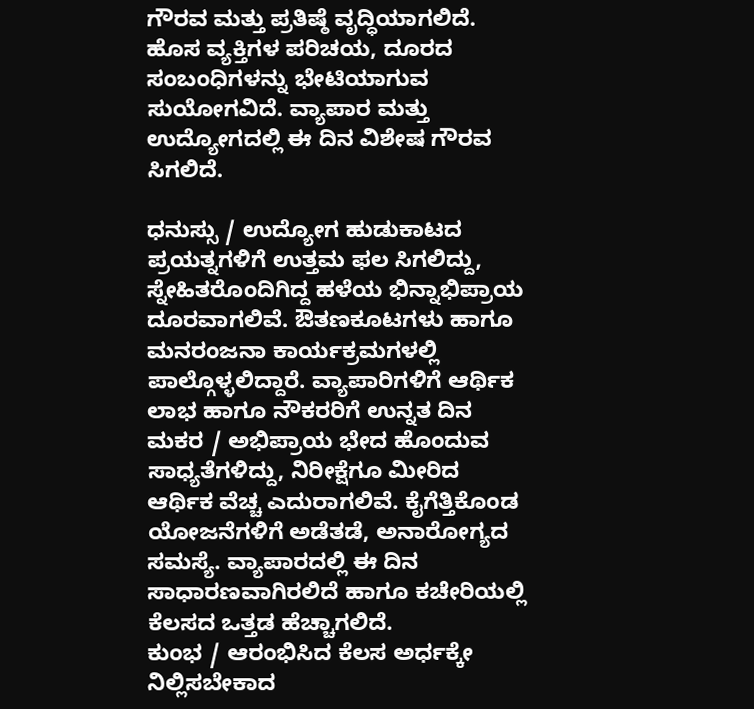ಗೌರವ ಮತ್ತು ಪ್ರತಿಷ್ಠೆ ವೃದ್ಧಿಯಾಗಲಿದೆ. ಹೊಸ ವ್ಯಕ್ತಿಗಳ ಪರಿಚಯ, ದೂರದ ಸಂಬಂಧಿಗಳನ್ನು ಭೇಟಿಯಾಗುವ ಸುಯೋಗವಿದೆ. ವ್ಯಾಪಾರ ಮತ್ತು ಉದ್ಯೋಗದಲ್ಲಿ ಈ ದಿನ ವಿಶೇಷ ಗೌರವ ಸಿಗಲಿದೆ.

ಧನುಸ್ಸು / ಉದ್ಯೋಗ ಹುಡುಕಾಟದ ಪ್ರಯತ್ನಗಳಿಗೆ ಉತ್ತಮ ಫಲ ಸಿಗಲಿದ್ದು, ಸ್ನೇಹಿತರೊಂದಿಗಿದ್ದ ಹಳೆಯ ಭಿನ್ನಾಭಿಪ್ರಾಯ ದೂರವಾಗಲಿವೆ. ಔತಣಕೂಟಗಳು ಹಾಗೂ ಮನರಂಜನಾ ಕಾರ್ಯಕ್ರಮಗಳಲ್ಲಿ ಪಾಲ್ಗೊಳ್ಳಲಿದ್ದಾರೆ. ವ್ಯಾಪಾರಿಗಳಿಗೆ ಆರ್ಥಿಕ ಲಾಭ ಹಾಗೂ ನೌಕರರಿಗೆ ಉನ್ನತ ದಿನ
ಮಕರ / ಅಭಿಪ್ರಾಯ ಭೇದ ಹೊಂದುವ ಸಾಧ್ಯತೆಗಳಿದ್ದು, ನಿರೀಕ್ಷೆಗೂ ಮೀರಿದ ಆರ್ಥಿಕ ವೆಚ್ಚ ಎದುರಾಗಲಿವೆ. ಕೈಗೆತ್ತಿಕೊಂಡ ಯೋಜನೆಗಳಿಗೆ ಅಡೆತಡೆ, ಅನಾರೋಗ್ಯದ ಸಮಸ್ಯೆ. ವ್ಯಾಪಾರದಲ್ಲಿ ಈ ದಿನ ಸಾಧಾರಣವಾಗಿರಲಿದೆ ಹಾಗೂ ಕಚೇರಿಯಲ್ಲಿ ಕೆಲಸದ ಒತ್ತಡ ಹೆಚ್ಚಾಗಲಿದೆ.
ಕುಂಭ / ಆರಂಭಿಸಿದ ಕೆಲಸ ಅರ್ಧಕ್ಕೇ ನಿಲ್ಲಿಸಬೇಕಾದ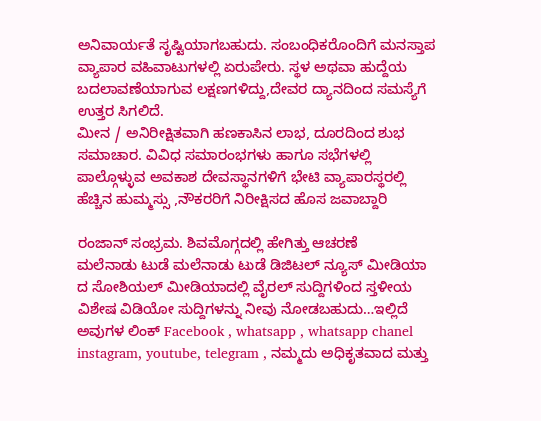ಅನಿವಾರ್ಯತೆ ಸೃಷ್ಟಿಯಾಗಬಹುದು. ಸಂಬಂಧಿಕರೊಂದಿಗೆ ಮನಸ್ತಾಪ ವ್ಯಾಪಾರ ವಹಿವಾಟುಗಳಲ್ಲಿ ಏರುಪೇರು. ಸ್ಥಳ ಅಥವಾ ಹುದ್ದೆಯ ಬದಲಾವಣೆಯಾಗುವ ಲಕ್ಷಣಗಳಿದ್ದು,ದೇವರ ದ್ಯಾನದಿಂದ ಸಮಸ್ಯೆಗೆ ಉತ್ತರ ಸಿಗಲಿದೆ.
ಮೀನ / ಅನಿರೀಕ್ಷಿತವಾಗಿ ಹಣಕಾಸಿನ ಲಾಭ, ದೂರದಿಂದ ಶುಭ ಸಮಾಚಾರ. ವಿವಿಧ ಸಮಾರಂಭಗಳು ಹಾಗೂ ಸಭೆಗಳಲ್ಲಿ ಪಾಲ್ಗೊಳ್ಳುವ ಅವಕಾಶ ದೇವಸ್ಥಾನಗಳಿಗೆ ಭೇಟಿ ವ್ಯಾಪಾರಸ್ಥರಲ್ಲಿ ಹೆಚ್ಚಿನ ಹುಮ್ಮಸ್ಸು ,ನೌಕರರಿಗೆ ನಿರೀಕ್ಷಿಸದ ಹೊಸ ಜವಾಬ್ದಾರಿ

ರಂಜಾನ್ ಸಂಭ್ರಮ. ಶಿವಮೊಗ್ಗದಲ್ಲಿ ಹೇಗಿತ್ತು ಆಚರಣೆ
ಮಲೆನಾಡು ಟುಡೆ ಮಲೆನಾಡು ಟುಡೆ ಡಿಜಿಟಲ್ ನ್ಯೂಸ್ ಮೀಡಿಯಾ ದ ಸೋಶಿಯಲ್ ಮೀಡಿಯಾದಲ್ಲಿ ವೈರಲ್ ಸುದ್ದಿಗಳಿಂದ ಸ್ತಳೀಯ ವಿಶೇಷ ವಿಡಿಯೋ ಸುದ್ದಿಗಳನ್ನು ನೀವು ನೋಡಬಹುದು…ಇಲ್ಲಿದೆ ಅವುಗಳ ಲಿಂಕ್ Facebook , whatsapp , whatsapp chanel instagram, youtube, telegram , ನಮ್ಮದು ಅಧಿಕೃತವಾದ ಮತ್ತು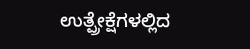ಉತ್ಪ್ರೇಕ್ಷೆಗಳಲ್ಲಿದ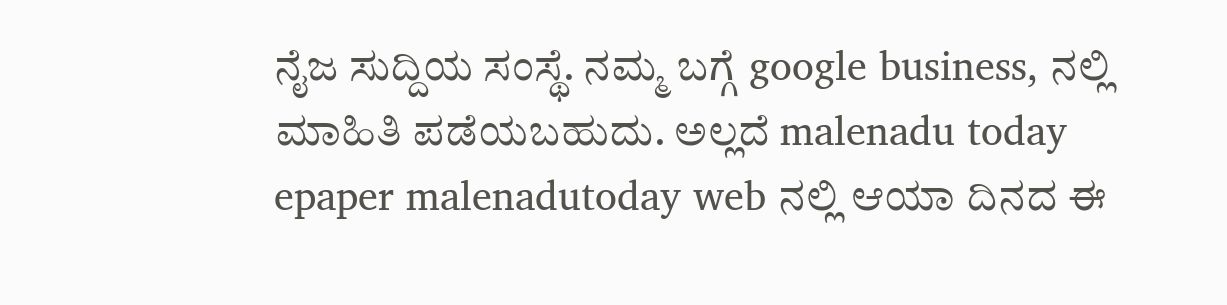ನೈಜ ಸುದ್ದಿಯ ಸಂಸ್ಥೆ. ನಮ್ಮ ಬಗ್ಗೆ google business, ನಲ್ಲಿ ಮಾಹಿತಿ ಪಡೆಯಬಹುದು. ಅಲ್ಲದೆ malenadu today epaper malenadutoday web ನಲ್ಲಿ ಆಯಾ ದಿನದ ಈ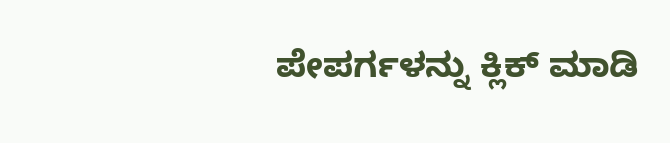ಪೇಪರ್ಗಳನ್ನು ಕ್ಲಿಕ್ ಮಾಡಿ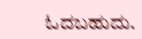ಓದಬಹುದು.